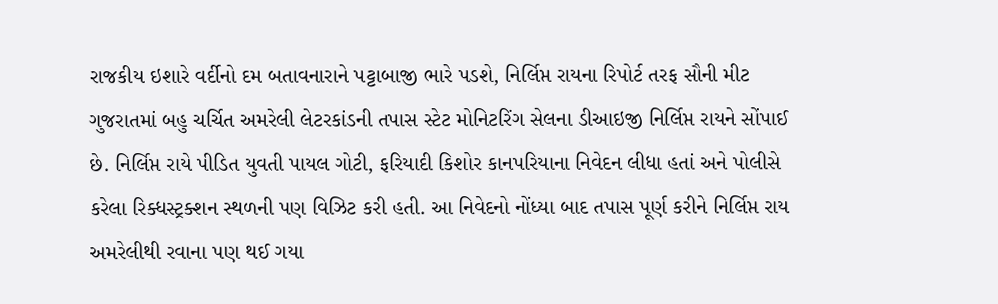રાજકીય ઇશારે વર્દીનો દમ બતાવનારાને પટ્ટાબાજી ભારે પડશે, નિર્લિપ્ત રાયના રિપોર્ટ તરફ સૌની મીટ
ગુજરાતમાં બહુ ચર્ચિત અમરેલી લેટરકાંડની તપાસ સ્ટેટ મોનિટરિંગ સેલના ડીઆઇજી નિર્લિપ્ત રાયને સોંપાઈ છે. નિર્લિપ્ત રાયે પીડિત યુવતી પાયલ ગોટી, ફરિયાદી કિશોર કાનપરિયાના નિવેદન લીધા હતાં અને પોલીસે કરેલા રિક્ધસ્ટ્રક્શન સ્થળની પણ વિઝિટ કરી હતી. આ નિવેદનો નોંધ્યા બાદ તપાસ પૂર્ણ કરીને નિર્લિપ્ત રાય અમરેલીથી રવાના પણ થઈ ગયા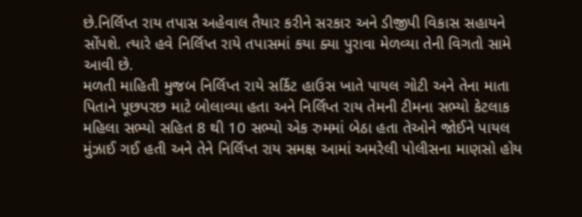છે.નિર્લિપ્ત રાય તપાસ અહેવાલ તૈયાર કરીને સરકાર અને ડીજીપી વિકાસ સહાયને સોંપશે. ત્યારે હવે નિર્લિપ્ત રાયે તપાસમાં કયા ક્યા પુરાવા મેળવ્યા તેની વિગતો સામે આવી છે.
મળતી માહિતી મુજબ નિર્લિપ્ત રાયે સર્કિટ હાઉસ ખાતે પાયલ ગોટી અને તેના માતા પિતાને પૂછપરછ માટે બોલાવ્યા હતા અને નિર્લિપ્ત રાય તેમની ટીમના સભ્યો કેટલાક મહિલા સભ્યો સહિત 8 થી 10 સભ્યો એક રુમમાં બેઠા હતા તેઓને જોઈને પાયલ મુંઝાઈ ગઈ હતી અને તેને નિર્લિપ્ત રાય સમક્ષ આમાં અમરેલી પોલીસના માણસો હોય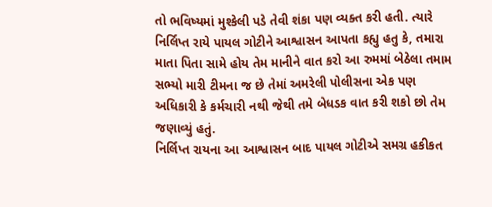તો ભવિષ્યમાં મુશ્કેલી પડે તેવી શંકા પણ વ્યક્ત કરી હતી. ત્યારે નિર્લિપ્ત રાયે પાયલ ગોટીને આશ્વાસન આપતા કહ્યુ હતુ કે, તમારા માતા પિતા સામે હોય તેમ માનીને વાત કરો આ રુમમાં બેઠેલા તમામ સભ્યો મારી ટીમના જ છે તેમાં અમરેલી પોલીસના એક પણ અધિકારી કે કર્મચારી નથી જેથી તમે બેધડક વાત કરી શકો છો તેમ જણાવ્યું હતું.
નિર્લિપ્ત રાયના આ આશ્વાસન બાદ પાયલ ગોટીએ સમગ્ર હકીકત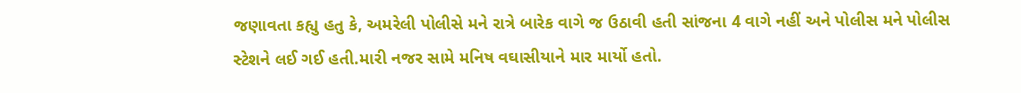જણાવતા કહ્યુ હતુ કે, અમરેલી પોલીસે મને રાત્રે બારેક વાગે જ ઉઠાવી હતી સાંજના 4 વાગે નહીં અને પોલીસ મને પોલીસ સ્ટેશને લઈ ગઈ હતી.મારી નજર સામે મનિષ વઘાસીયાને માર માર્યો હતો.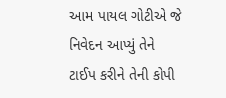આમ પાયલ ગોટીએ જે નિવેદન આપ્યું તેને ટાઈપ કરીને તેની કોપી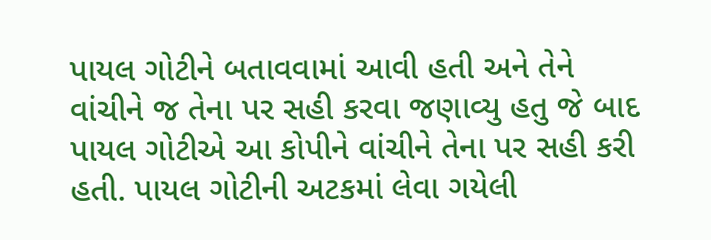પાયલ ગોટીને બતાવવામાં આવી હતી અને તેને વાંચીને જ તેના પર સહી કરવા જણાવ્યુ હતુ જે બાદ પાયલ ગોટીએ આ કોપીને વાંચીને તેના પર સહી કરી હતી. પાયલ ગોટીની અટકમાં લેવા ગયેલી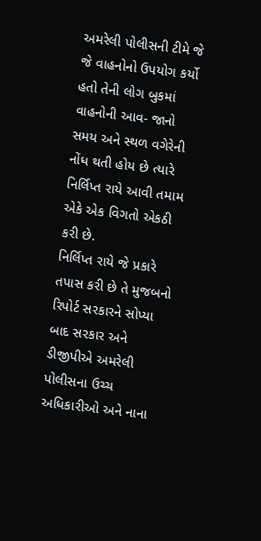અમરેલી પોલીસની ટીમે જે જે વાહનોનો ઉપયોગ કર્યો હતો તેની લોગ બુકમાં વાહનોની આવ- જાનો સમય અને સ્થળ વગેરેની નોંધ થતી હોય છે ત્યારે નિર્લિપ્ત રાયે આવી તમામ એકે એક વિગતો એકઠી કરી છે.
નિર્લિપ્ત રાયે જે પ્રકારે તપાસ કરી છે તે મુજબનો રિપોર્ટ સરકારને સોપ્યા બાદ સરકાર અને ડીજીપીએ અમરેલી પોલીસના ઉચ્ચ અધિકારીઓ અને નાના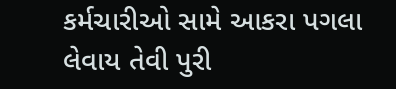કર્મચારીઓ સામે આકરા પગલા લેવાય તેવી પુરી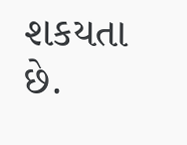શકયતા છે.